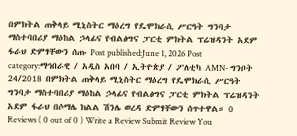በምክትል ጠቅላይ ሚኒስትር ማዕረግ የዴሞክራሲ ሥርዓት ግንባታ ማስተባበሪያ ማዕከል ኃላፊና የብልፅግና ፓርቲ ምክትል ፕሬዝዳንት አደም ፋራህ ድምፃቸውን ሰጡ Post published:June 1, 2026 Post category:ማኅበራዊ / አዲስ አበባ / ኢትዮጵያ / ፖለቲካ AMN- ግንቦት 24/2018 በምክትል ጠቅላይ ሚኒስትር ማዕረግ የዴሞክራሲ ሥርዓት ግንባታ ማስተባበሪያ ማዕከል ኃላፊና የብልፅግና ፓርቲ ምክትል ፕሬዝዳንት አደም ፋራህ በሶማሌ ክልል ሽንሌ ወረዳ ድምፃቸውን ሰጥተዋል። 0 Reviews ( 0 out of 0 ) Write a Review Submit Review You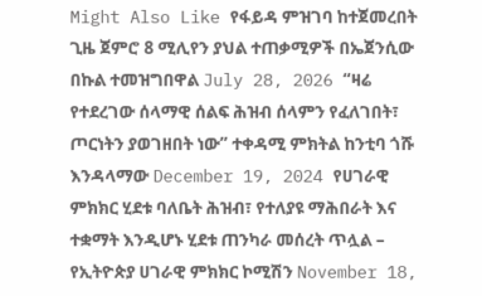Might Also Like የፋይዳ ምዝገባ ከተጀመረበት ጊዜ ጀምሮ 8 ሚሊየን ያህል ተጠቃሚዎች በኤጀንሲው በኩል ተመዝግበዋል July 28, 2026 “ዛሬ የተደረገው ሰላማዊ ሰልፍ ሕዝብ ሰላምን የፈለገበት፣ ጦርነትን ያወገዘበት ነው” ተቀዳሚ ምክትል ከንቲባ ጎሹ እንዳላማው December 19, 2024 የሀገራዊ ምክክር ሂደቱ ባለቤት ሕዝብ፣ የተለያዩ ማሕበራት እና ተቋማት እንዲሆኑ ሂደቱ ጠንካራ መሰረት ጥሏል – የኢትዮጵያ ሀገራዊ ምክክር ኮሚሽን November 18,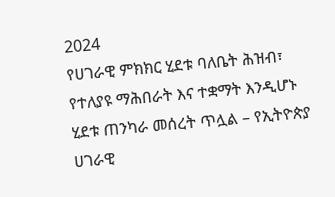2024
የሀገራዊ ምክክር ሂደቱ ባለቤት ሕዝብ፣ የተለያዩ ማሕበራት እና ተቋማት እንዲሆኑ ሂደቱ ጠንካራ መሰረት ጥሏል – የኢትዮጵያ ሀገራዊ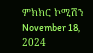ምክክር ኮሚሽን November 18, 2024